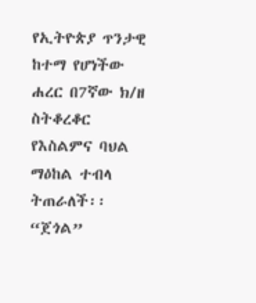የኢትዮጵያ ጥንታዊ ከተማ የሆነችው ሐረር በ7ኛው ክ/ዘ ስትቆረቆር የእስልምና ባህል ማዕከል ተብላ ትጠራለች፡፡
“ጀጎል”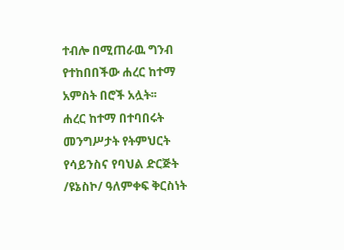ተብሎ በሚጠራዉ ግንብ የተከበበችው ሐረር ከተማ አምስት በሮች አሏት፡፡
ሐረር ከተማ በተባበሩት መንግሥታት የትምህርት የሳይንስና የባህል ድርጅት /ዩኔስኮ/ ዓለምቀፍ ቅርስነት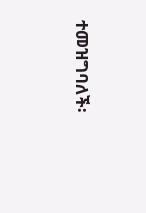ተመዝግባለች፡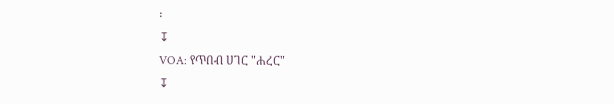፡
↧
VOA: የጥበብ ሀገር "ሐረር"
↧